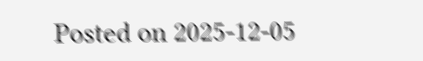Posted on 2025-12-05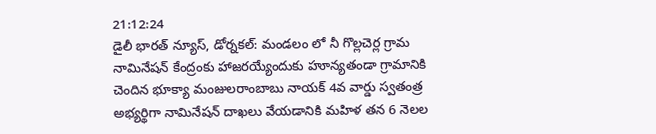21:12:24
డైలీ భారత్ న్యూస్, డోర్నకల్: మండలం లో నీ గొల్లచెర్ల గ్రామ నామినేషన్ కేంద్రంకు హాజరయ్యేందుకు హూన్యతండా గ్రామానికి చెందిన భూక్యా మంజులరాంబాబు నాయక్ 4వ వార్డు స్వతంత్ర అభ్యర్థిగా నామినేషన్ దాఖలు వేయడానికి మహిళ తన 6 నెలల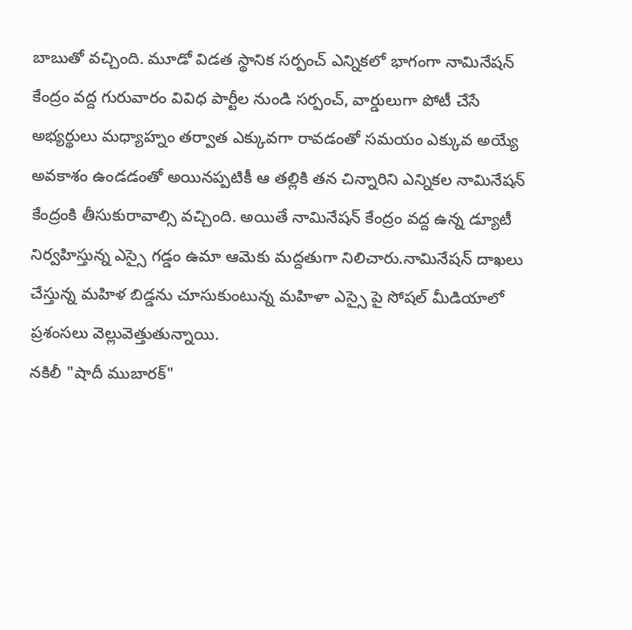బాబుతో వచ్చింది. మూడో విడత స్థానిక సర్పంచ్ ఎన్నికలో భాగంగా నామినేషన్ కేంద్రం వద్ద గురువారం వివిధ పార్టీల నుండి సర్పంచ్, వార్డులుగా పోటీ చేసే అభ్యర్థులు మధ్యాహ్నం తర్వాత ఎక్కువగా రావడంతో సమయం ఎక్కువ అయ్యే అవకాశం ఉండడంతో అయినప్పటికీ ఆ తల్లికి తన చిన్నారిని ఎన్నికల నామినేషన్ కేంద్రంకి తీసుకురావాల్సి వచ్చింది. అయితే నామినేషన్ కేంద్రం వద్ద ఉన్న డ్యూటీ నిర్వహిస్తున్న ఎస్సై గడ్డం ఉమా ఆమెకు మద్దతుగా నిలిచారు.నామినేషన్ దాఖలు చేస్తున్న మహిళ బిడ్డను చూసుకుంటున్న మహిళా ఎస్సై పై సోషల్ మీడియాలో ప్రశంసలు వెల్లువెత్తుతున్నాయి.
నకిలీ "షాదీ ముబారక్"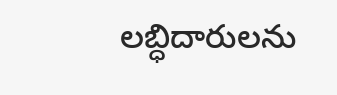లబ్ధిదారులను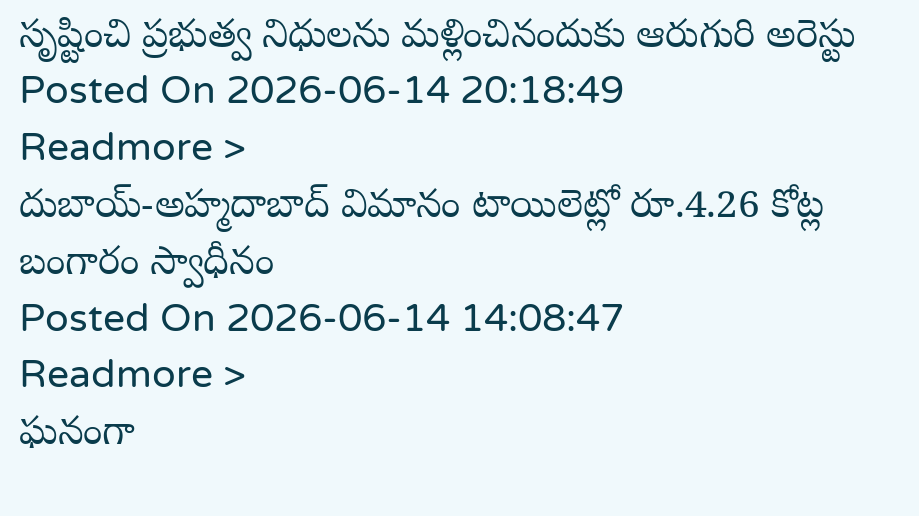సృష్టించి ప్రభుత్వ నిధులను మళ్లించినందుకు ఆరుగురి అరెస్టు
Posted On 2026-06-14 20:18:49
Readmore >
దుబాయ్-అహ్మదాబాద్ విమానం టాయిలెట్లో రూ.4.26 కోట్ల బంగారం స్వాధీనం
Posted On 2026-06-14 14:08:47
Readmore >
ఘనంగా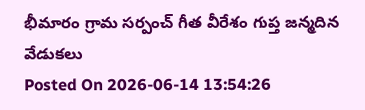భీమారం గ్రామ సర్పంచ్ గీత వీరేశం గుప్త జన్మదిన వేడుకలు
Posted On 2026-06-14 13:54:26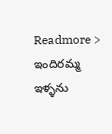Readmore >
ఇందిరమ్మ ఇళ్ళను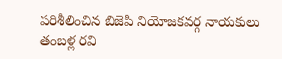పరిశీలించిన బిజెపి నియోజకవర్గ నాయకులు తంబళ్ల రవి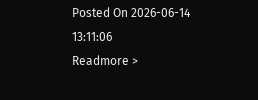Posted On 2026-06-14 13:11:06
Readmore >